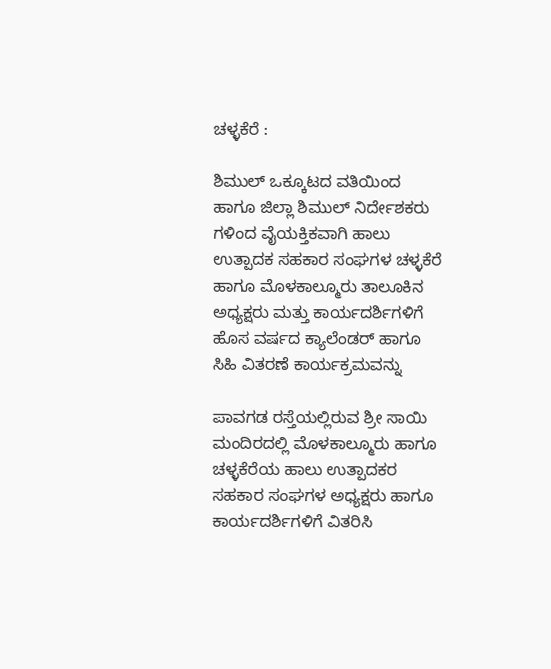ಚಳ್ಳಕೆರೆ :

ಶಿಮುಲ್ ಒಕ್ಕೂಟದ ವತಿಯಿಂದ ಹಾಗೂ ಜಿಲ್ಲಾ ಶಿಮುಲ್ ನಿರ್ದೇಶಕರು ಗಳಿಂದ ವೈಯಕ್ತಿಕವಾಗಿ ಹಾಲು ಉತ್ಪಾದಕ ಸಹಕಾರ ಸಂಘಗಳ ಚಳ್ಳಕೆರೆ ಹಾಗೂ ಮೊಳಕಾಲ್ಮೂರು ತಾಲೂಕಿನ ಅಧ್ಯಕ್ಷರು ಮತ್ತು ಕಾರ್ಯದರ್ಶಿಗಳಿಗೆ ಹೊಸ ವರ್ಷದ ಕ್ಯಾಲೆಂಡರ್ ಹಾಗೂ ಸಿಹಿ ವಿತರಣೆ ಕಾರ್ಯಕ್ರಮವನ್ನು

ಪಾವಗಡ ರಸ್ತೆಯಲ್ಲಿರುವ ಶ್ರೀ ಸಾಯಿ ಮಂದಿರದಲ್ಲಿ ಮೊಳಕಾಲ್ಮೂರು ಹಾಗೂ ಚಳ್ಳಕೆರೆಯ ಹಾಲು ಉತ್ಪಾದಕರ ಸಹಕಾರ ಸಂಘಗಳ ಅಧ್ಯಕ್ಷರು ಹಾಗೂ ಕಾರ್ಯದರ್ಶಿಗಳಿಗೆ ವಿತರಿಸಿ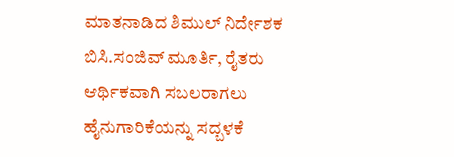ಮಾತನಾಡಿದ ಶಿಮುಲ್ ನಿರ್ದೇಶಕ ಬಿಸಿ.ಸಂಜಿವ್ ಮೂರ್ತಿ, ರೈತರು ಆರ್ಥಿಕವಾಗಿ ಸಬಲರಾಗಲು ಹೈನುಗಾರಿಕೆಯನ್ನು ಸದ್ಬಳಕೆ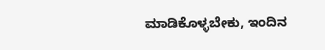ಮಾಡಿಕೊಳ್ಳಬೇಕು, ಇಂದಿನ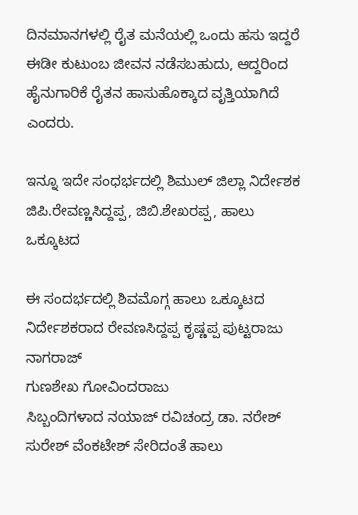ದಿನಮಾನಗಳಲ್ಲಿ ರೈತ ಮನೆಯಲ್ಲಿ ಒಂದು ಹಸು ಇದ್ದರೆ ಈಡೀ ಕುಟುಂಬ ಜೀವನ ನಡೆಸಬಹುದು, ಆದ್ದರಿಂದ ಹೈನುಗಾರಿಕೆ ರೈತನ ಹಾಸುಹೊಕ್ಕಾದ ವೃತ್ತಿಯಾಗಿದೆ ಎಂದರು.

ಇನ್ನೂ ಇದೇ ಸಂಧರ್ಭದಲ್ಲಿ ಶಿಮುಲ್ ಜಿಲ್ಲಾ ನಿರ್ದೇಶಕ ಜಿಪಿ.ರೇವಣ್ಣಸಿದ್ದಪ್ಪ, ಜಿಬಿ.ಶೇಖರಪ್ಪ, ಹಾಲು‌ ಒಕ್ಕೂಟದ

ಈ ಸಂದರ್ಭದಲ್ಲಿ ಶಿವಮೊಗ್ಗ ಹಾಲು ಒಕ್ಕೂಟದ
ನಿರ್ದೇಶಕರಾದ ರೇವಣಸಿದ್ದಪ್ಪ ಕೃಷ್ಣಪ್ಪ ಪುಟ್ಟರಾಜು
ನಾಗರಾಜ್
ಗುಣಶೇಖ‌ ಗೋವಿಂದರಾಜು
ಸಿಬ್ಬಂದಿಗಳಾದ ನಯಾಜ್ ರವಿಚಂದ್ರ ಡಾ. ನರೇಶ್‌
ಸುರೇಶ್‌ ವೆಂಕಟೇಶ್‌ ಸೇರಿದಂತೆ ಹಾಲು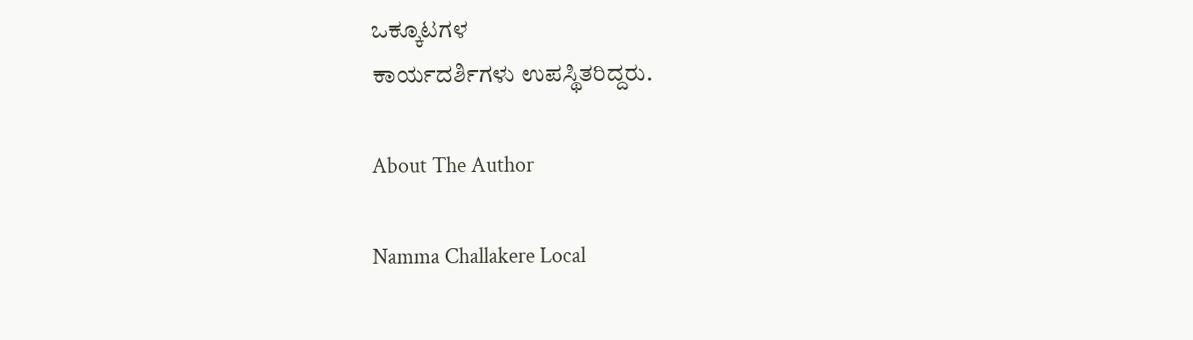ಒಕ್ಕೂಟಗಳ
ಕಾರ್ಯದರ್ಶಿಗಳು ಉಪಸ್ಥಿತರಿದ್ದರು.

About The Author

Namma Challakere Local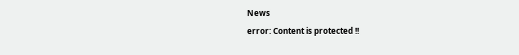News
error: Content is protected !!